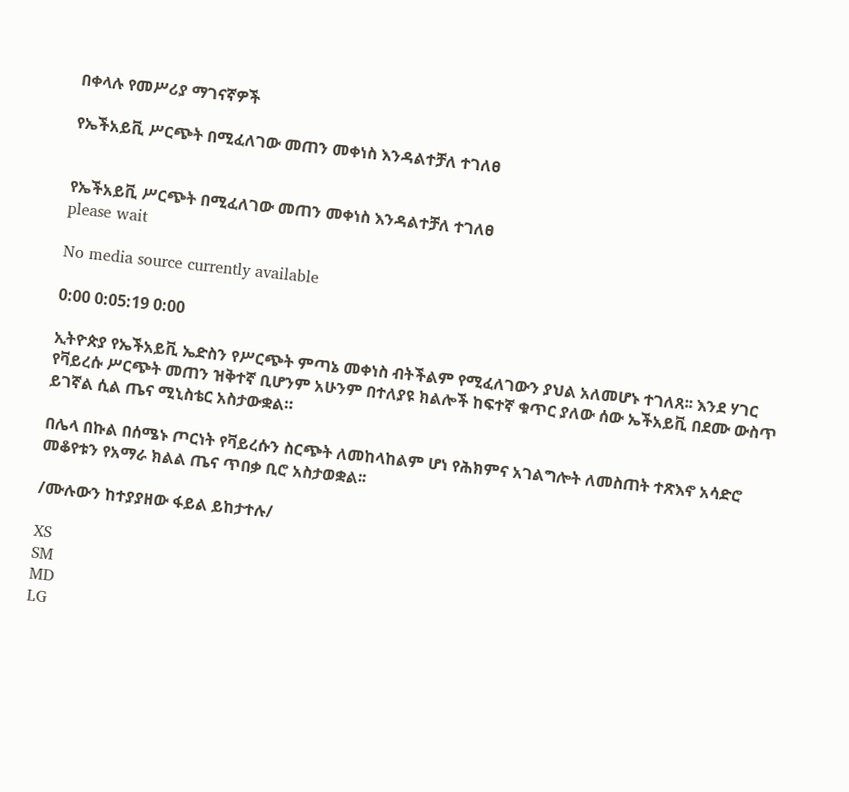በቀላሉ የመሥሪያ ማገናኛዎች

የኤችአይቪ ሥርጭት በሚፈለገው መጠን መቀነስ እንዳልተቻለ ተገለፀ


የኤችአይቪ ሥርጭት በሚፈለገው መጠን መቀነስ እንዳልተቻለ ተገለፀ
please wait

No media source currently available

0:00 0:05:19 0:00

ኢትዮጵያ የኤችአይቪ ኤድስን የሥርጭት ምጣኔ መቀነስ ብትችልም የሚፈለገውን ያህል አለመሆኑ ተገለጸ፡፡ እንደ ሃገር የቫይረሱ ሥርጭት መጠን ዝቅተኛ ቢሆንም አሁንም በተለያዩ ክልሎች ከፍተኛ ቁጥር ያለው ሰው ኤችአይቪ በደሙ ውስጥ ይገኛል ሲል ጤና ሚኒስቴር አስታውቋል።

በሌላ በኩል በሰሜኑ ጦርነት የቫይረሱን ስርጭት ለመከላከልም ሆነ የሕክምና አገልግሎት ለመስጠት ተጽእኖ አሳድሮ መቆየቱን የአማራ ክልል ጤና ጥበቃ ቢሮ አስታወቋል፡፡

/ሙሉውን ከተያያዘው ፋይል ይከታተሉ/

XS
SM
MD
LG